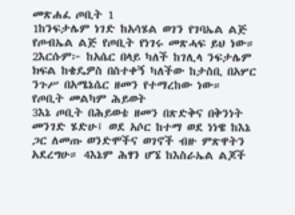መጽሐፈ ጦቢት 1
1ከንፍታሌም ነገድ ከአሳሄል ወገን የገባኤል ልጅ የጦብኤል ልጅ የጦቢት የነገሩ መጽሓፍ ይህ ነው። 2እርሱም፦ ከአሴር በላይ ካለች ከገሊላ ንፍታሌም ክፍል ከቄዴዎስ በስተቀኝ ካለችው ከታስቢ በአሦር ንጉሥ በአሜኔሴር ዘመን የተማረከው ነው።
የጦቢት መልካም ሕይወት
3እኔ ጦቢት በሕይወቴ ዘመን በጽድቅና በቅንነት መንገድ ሄድሁ፤ ወደ አሶር ከተማ ወደ ነነዌ ከእኔ ጋር ለመጡ ወንድሞችና ወገኖች ብዙ ምጽዋትን አደረግሁ። 4እኔም ሕፃን ሆኜ ከእስራኤል ልጆች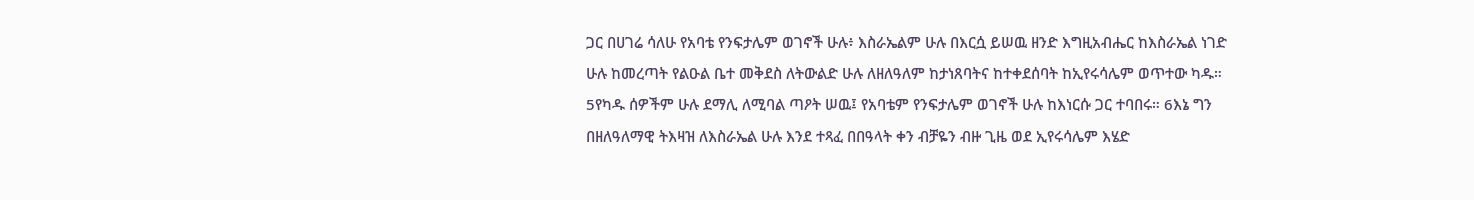ጋር በሀገሬ ሳለሁ የአባቴ የንፍታሌም ወገኖች ሁሉ፥ እስራኤልም ሁሉ በእርሷ ይሠዉ ዘንድ እግዚአብሔር ከእስራኤል ነገድ ሁሉ ከመረጣት የልዑል ቤተ መቅደስ ለትውልድ ሁሉ ለዘለዓለም ከታነጸባትና ከተቀደሰባት ከኢየሩሳሌም ወጥተው ካዱ። 5የካዱ ሰዎችም ሁሉ ደማሊ ለሚባል ጣዖት ሠዉ፤ የአባቴም የንፍታሌም ወገኖች ሁሉ ከእነርሱ ጋር ተባበሩ። 6እኔ ግን በዘለዓለማዊ ትእዛዝ ለእስራኤል ሁሉ እንደ ተጻፈ በበዓላት ቀን ብቻዬን ብዙ ጊዜ ወደ ኢየሩሳሌም እሄድ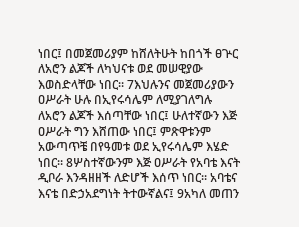ነበር፤ በመጀመሪያም ከሸለትሁት ከበጎች ፀጕር ለአሮን ልጆች ለካህናቱ ወደ መሠዊያው እወስድላቸው ነበር። 7እህሉንና መጀመሪያውን ዐሥራት ሁሉ በኢየሩሳሌም ለሚያገለግሉ ለአሮን ልጆች እሰጣቸው ነበር፤ ሁለተኛውን እጅ ዐሥራት ግን እሸጠው ነበር፤ ምጽዋቱንም አውጣጥቼ በየዓመቱ ወደ ኢየሩሳሌም እሄድ ነበር። 8ሦስተኛውንም እጅ ዐሥራት የአባቴ እናት ዲቦራ እንዳዘዘች ለድሆች እሰጥ ነበር። አባቴና እናቴ በድኃአደግነት ትተውኛልና፤ 9አካለ መጠን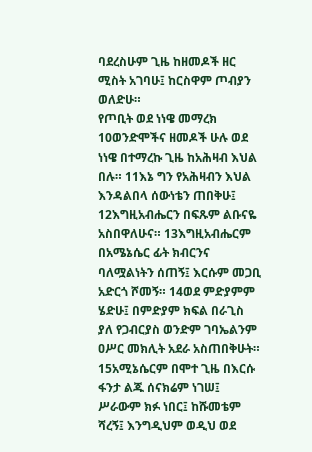ባደረስሁም ጊዜ ከዘመዶች ዘር ሚስት አገባሁ፤ ከርስዋም ጦብያን ወለድሁ።
የጦቢት ወደ ነነዌ መማረክ
10ወንድሞችና ዘመዶች ሁሉ ወደ ነነዌ በተማረኩ ጊዜ ከአሕዛብ እህል በሉ። 11እኔ ግን የአሕዛብን እህል እንዳልበላ ሰውነቴን ጠበቅሁ፤ 12እግዚአብሔርን በፍጹም ልቡናዬ አስበዋለሁና። 13እግዚአብሔርም በአሜኔሴር ፊት ክብርንና ባለሟልነትን ሰጠኝ፤ እርሱም መጋቢ አድርጎ ሾመኝ። 14ወደ ምድያምም ሄድሁ፤ በምድያም ክፍል በራጊስ ያለ የጋብርያስ ወንድም ገባኤልንም ዐሥር መክሊት አደራ አስጠበቅሁት። 15አሚኔሴርም በሞተ ጊዜ በእርሱ ፋንታ ልጁ ሰናክሬም ነገሠ፤ ሥራውም ክፉ ነበር፤ ከሹመቴም ሻረኝ፤ እንግዲህም ወዲህ ወደ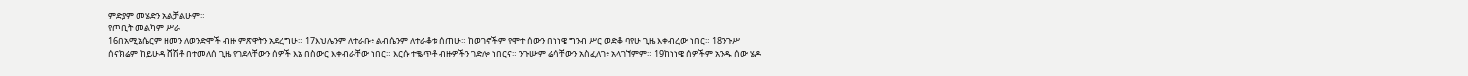ምድያም መሄድን አልቻልሁም።
የጦቢት መልካም ሥራ
16በአሚኔሴርም ዘመን ለወንድሞች ብዙ ምጽዋትን አደረግሁ። 17እህሌንም ለተራቡ፥ ልብሴንም ለተራቆቱ ሰጠሁ። ከወገኖችም የሞተ ሰውን በነነዌ ግንብ ሥር ወድቆ ባየሁ ጊዜ እቀብረው ነበር። 18ንጉሥ ሰናክሬም ከይሁዳ ሸሽቶ በተመለሰ ጊዜ የገደላቸውን ሰዎች እኔ በስውር እቀብራቸው ነበር። እርሱ ተቈጥቶ ብዙዎችን ገድሎ ነበርና። ንጉሡም ሬሳቸውን አስፈለገ፥ አላገኘምም። 19ከነነዌ ሰዎችም አንዱ ሰው ሄዶ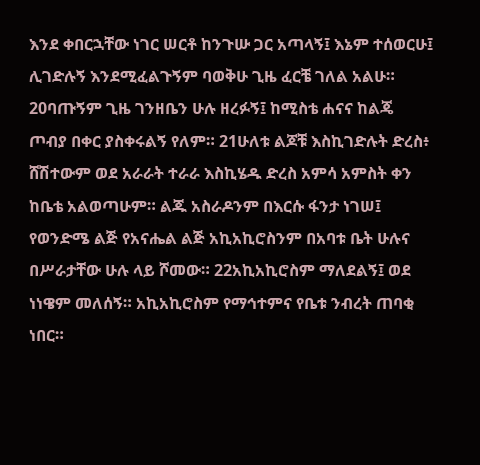እንደ ቀበርኋቸው ነገር ሠርቶ ከንጉሡ ጋር አጣላኝ፤ እኔም ተሰወርሁ፤ ሊገድሉኝ እንደሚፈልጉኝም ባወቅሁ ጊዜ ፈርቼ ገለል አልሁ። 20ባጡኝም ጊዜ ገንዘቤን ሁሉ ዘረፉኝ፤ ከሚስቴ ሐናና ከልጄ ጦብያ በቀር ያስቀሩልኝ የለም። 21ሁለቱ ልጆቹ እስኪገድሉት ድረስ፥ ሸሽተውም ወደ አራራት ተራራ እስኪሄዱ ድረስ አምሳ አምስት ቀን ከቤቴ አልወጣሁም። ልጁ አስራዶንም በእርሱ ፋንታ ነገሠ፤ የወንድሜ ልጅ የአናሔል ልጅ አኪአኪሮስንም በአባቱ ቤት ሁሉና በሥራታቸው ሁሉ ላይ ሾመው። 22አኪአኪሮስም ማለደልኝ፤ ወደ ነነዌም መለሰኝ። አኪአኪሮስም የማኅተምና የቤቱ ንብረት ጠባቂ ነበር።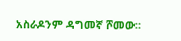አስራዶንም ዳግመኛ ሾመው።